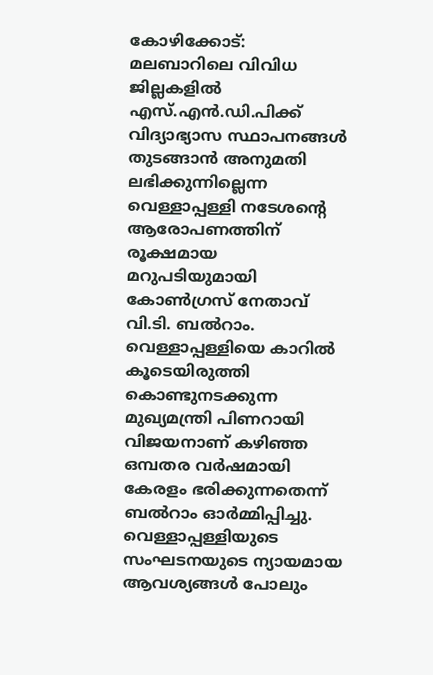കോഴിക്കോട്: മലബാറിലെ വിവിധ ജില്ലകളിൽ എസ്.എൻ.ഡി.പിക്ക് വിദ്യാഭ്യാസ സ്ഥാപനങ്ങൾ തുടങ്ങാൻ അനുമതി ലഭിക്കുന്നില്ലെന്ന വെള്ളാപ്പള്ളി നടേശന്റെ ആരോപണത്തിന് രൂക്ഷമായ മറുപടിയുമായി കോൺഗ്രസ് നേതാവ് വി.ടി. ബൽറാം. വെള്ളാപ്പള്ളിയെ കാറിൽ കൂടെയിരുത്തി കൊണ്ടുനടക്കുന്ന മുഖ്യമന്ത്രി പിണറായി വിജയനാണ് കഴിഞ്ഞ ഒമ്പതര വർഷമായി കേരളം ഭരിക്കുന്നതെന്ന് ബൽറാം ഓർമ്മിപ്പിച്ചു. വെള്ളാപ്പള്ളിയുടെ സംഘടനയുടെ ന്യായമായ ആവശ്യങ്ങൾ പോലും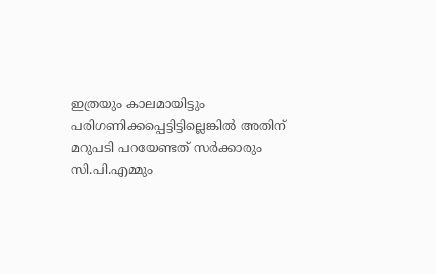ഇത്രയും കാലമായിട്ടും പരിഗണിക്കപ്പെട്ടിട്ടില്ലെങ്കിൽ അതിന് മറുപടി പറയേണ്ടത് സർക്കാരും സി.പി.എമ്മും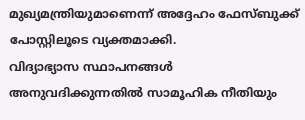മുഖ്യമന്ത്രിയുമാണെന്ന് അദ്ദേഹം ഫേസ്ബുക്ക് പോസ്റ്റിലൂടെ വ്യക്തമാക്കി.
വിദ്യാഭ്യാസ സ്ഥാപനങ്ങൾ അനുവദിക്കുന്നതിൽ സാമൂഹിക നീതിയും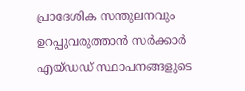പ്രാദേശിക സന്തുലനവും ഉറപ്പുവരുത്താൻ സർക്കാർ എയ്ഡഡ് സ്ഥാപനങ്ങളുടെ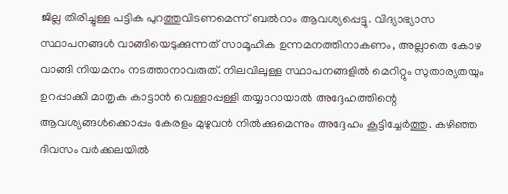ജില്ല തിരിച്ചുള്ള പട്ടിക പുറത്തുവിടണമെന്ന് ബൽറാം ആവശ്യപ്പെട്ടു. വിദ്യാഭ്യാസ സ്ഥാപനങ്ങൾ വാങ്ങിയെടുക്കുന്നത് സാമൂഹിക ഉന്നമനത്തിനാകണം, അല്ലാതെ കോഴ വാങ്ങി നിയമനം നടത്താനാവരുത്. നിലവിലുള്ള സ്ഥാപനങ്ങളിൽ മെറിറ്റും സുതാര്യതയും ഉറപ്പാക്കി മാതൃക കാട്ടാൻ വെള്ളാപ്പള്ളി തയ്യാറായാൽ അദ്ദേഹത്തിന്റെ ആവശ്യങ്ങൾക്കൊപ്പം കേരളം മുഴുവൻ നിൽക്കുമെന്നും അദ്ദേഹം കൂട്ടിച്ചേർത്തു. കഴിഞ്ഞ ദിവസം വർക്കലയിൽ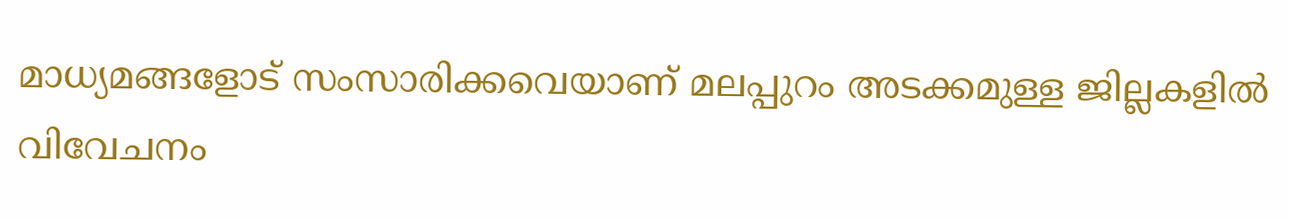മാധ്യമങ്ങളോട് സംസാരിക്കവെയാണ് മലപ്പുറം അടക്കമുള്ള ജില്ലകളിൽ വിവേചനം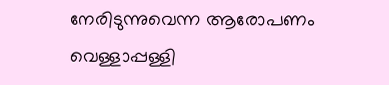നേരിടുന്നുവെന്ന ആരോപണം വെള്ളാപ്പള്ളി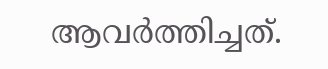ആവർത്തിച്ചത്.